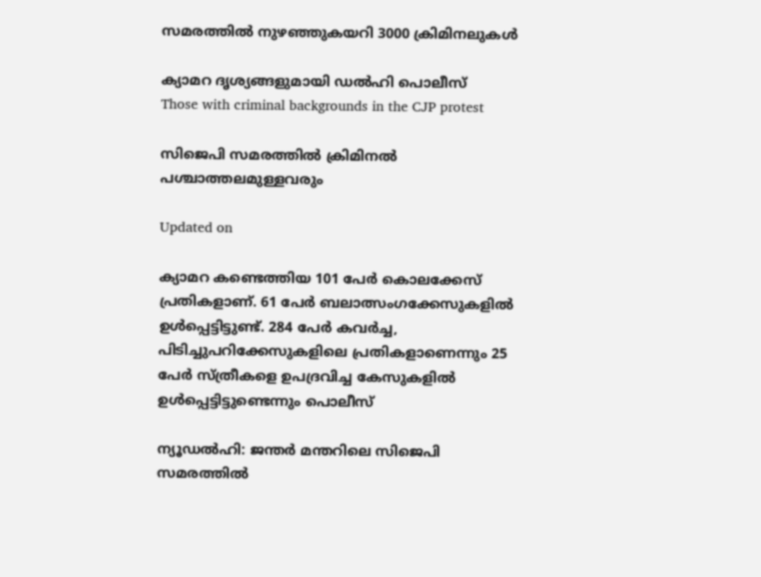സമരത്തിൽ നുഴഞ്ഞുകയറി 3000 ക്രിമിനലുകൾ

ക്യാമറ ദൃശ്യങ്ങളുമായി ഡൽഹി പൊലീസ്
Those with criminal backgrounds in the CJP protest

സിജെപി സമരത്തിൽ ക്രിമിനൽ പശ്ചാത്തലമുള്ളവരും

Updated on

ക്യാമറ കണ്ടെത്തിയ 101 പേർ കൊലക്കേസ് പ്രതികളാണ്. 61 പേർ ബലാത്സംഗക്കേസുകളിൽ ഉൾപ്പെട്ടിട്ടുണ്ട്. 284 പേർ കവർച്ച, പിടിച്ചുപറിക്കേസുകളിലെ പ്രതികളാണെന്നും 25 പേർ സ്ത്രീകളെ ഉപദ്രവിച്ച കേസുകളിൽ ഉൾപ്പെട്ടിട്ടുണ്ടെന്നും പൊലീസ്

ന്യൂഡൽഹി: ജന്തർ മന്തറിലെ സിജെപി സമരത്തിൽ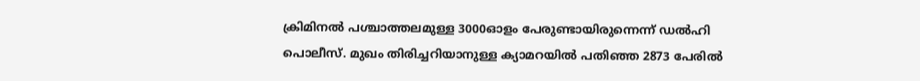ക്രിമിനൽ പശ്ചാത്തലമുള്ള 3000ഓളം പേരുണ്ടായിരുന്നെന്ന് ഡൽഹി പൊലീസ്. മുഖം തിരിച്ചറിയാനുള്ള ക്യാമറയിൽ പതിഞ്ഞ 2873 പേരിൽ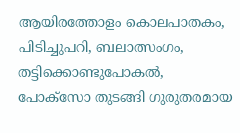ആയിരത്തോളം കൊലപാതകം, പിടിച്ചുപറി, ബലാത്സംഗം, തട്ടിക്കൊണ്ടുപോകൽ, പോക്സോ തുടങ്ങി ഗുരുതരമായ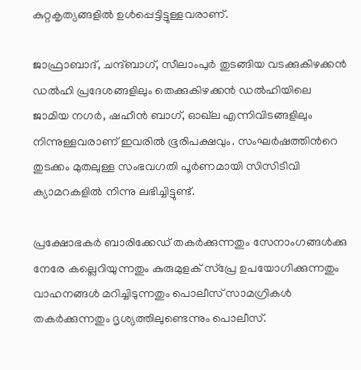കുറ്റകൃത്യങ്ങളിൽ ഉൾപ്പെട്ടിട്ടുള്ളവരാണ്.

ജാഫ്രാബാദ്, ചന്ദ്ബാഗ്, സീലാംപുർ തുടങ്ങിയ വടക്കുകിഴക്കൻ ഡൽഹി പ്രദേശങ്ങളിലും തെക്കുകിഴക്കൻ ഡൽഹിയിലെ ജാമിയ നഗർ, ഷഹീൻ ബാഗ്, ഓഖ്‌ല എന്നിവിടങ്ങളിലും നിന്നുള്ളവരാണ് ഇവരിൽ ഭൂരിപക്ഷവും. സംഘർഷത്തിന്‍റെ തുടക്കം മുതലുള്ള സംഭവഗതി പൂർണമായി സിസിടിവി ക്യാമറകളിൽ നിന്നു ലഭിച്ചിട്ടുണ്ട്.

പ്രക്ഷോഭകർ ബാരിക്കേഡ് തകർക്കുന്നതും സേനാംഗങ്ങൾക്കു നേരേ കല്ലെറിയുന്നതും കുരുമുളക് സ്പ്രേ ഉപയോഗിക്കുന്നതും വാഹനങ്ങൾ മറിച്ചിടുന്നതും പൊലീസ് സാമഗ്രികൾ തകർക്കുന്നതും ദൃശ്യത്തിലുണ്ടെന്നും പൊലീസ്.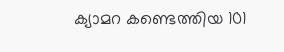ക്യാമറ കണ്ടെത്തിയ 101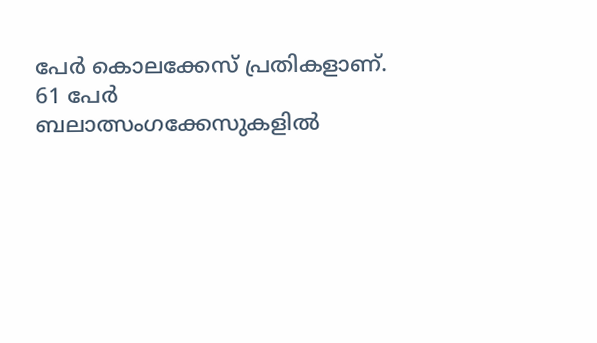പേർ കൊലക്കേസ് പ്രതികളാണ്. 61 പേർ ബലാത്സംഗക്കേസുകളിൽ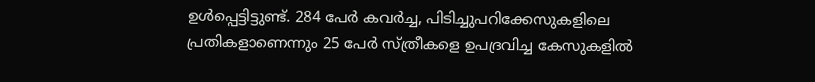ഉൾപ്പെട്ടിട്ടുണ്ട്. 284 പേർ കവർച്ച, പിടിച്ചുപറിക്കേസുകളിലെ പ്രതികളാണെന്നും 25 പേർ സ്ത്രീകളെ ഉപദ്രവിച്ച കേസുകളിൽ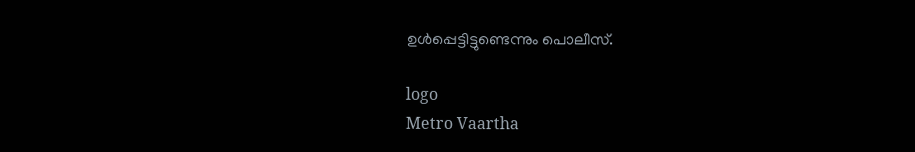ഉൾപ്പെട്ടിട്ടുണ്ടെന്നും പൊലീസ്.

logo
Metro Vaartha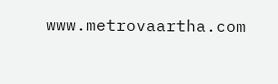www.metrovaartha.com